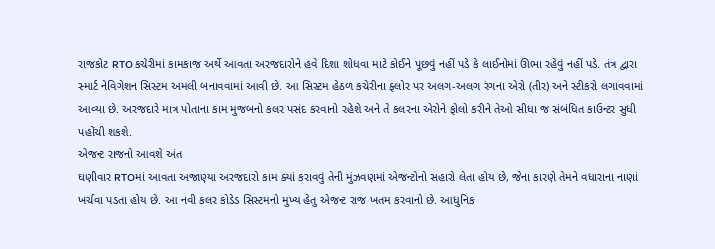રાજકોટ RTO કચેરીમાં કામકાજ અર્થે આવતા અરજદારોને હવે દિશા શોધવા માટે કોઈને પૂછવું નહીં પડે કે લાઈનોમાં ઊભા રહેવું નહીં પડે. તંત્ર દ્વારા સ્માર્ટ નેવિગેશન સિસ્ટમ અમલી બનાવવામાં આવી છે. આ સિસ્ટમ હેઠળ કચેરીના ફ્લોર પર અલગ-અલગ રંગના એરો (તીર) અને સ્ટીકરો લગાવવામાં આવ્યા છે. અરજદારે માત્ર પોતાના કામ મુજબનો કલર પસંદ કરવાનો રહેશે અને તે કલરના એરોને ફોલો કરીને તેઓ સીધા જ સંબંધિત કાઉન્ટર સુધી પહોંચી શકશે.
એજન્ટ રાજનો આવશે અંત
ઘણીવાર RTOમાં આવતા અજાણ્યા અરજદારો કામ ક્યાં કરાવવું તેની મુંઝવણમાં એજન્ટોનો સહારો લેતા હોય છે, જેના કારણે તેમને વધારાના નાણાં ખર્ચવા પડતા હોય છે. આ નવી કલર કોડેડ સિસ્ટમનો મુખ્ય હેતુ એજન્ટ રાજ ખતમ કરવાનો છે. આધુનિક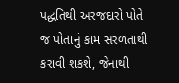પદ્ધતિથી અરજદારો પોતે જ પોતાનું કામ સરળતાથી કરાવી શકશે, જેનાથી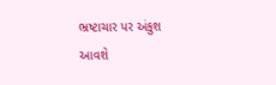ભ્રષ્ટાચાર પર અંકુશ આવશે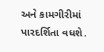અને કામગીરીમાં પારદર્શિતા વધશે.